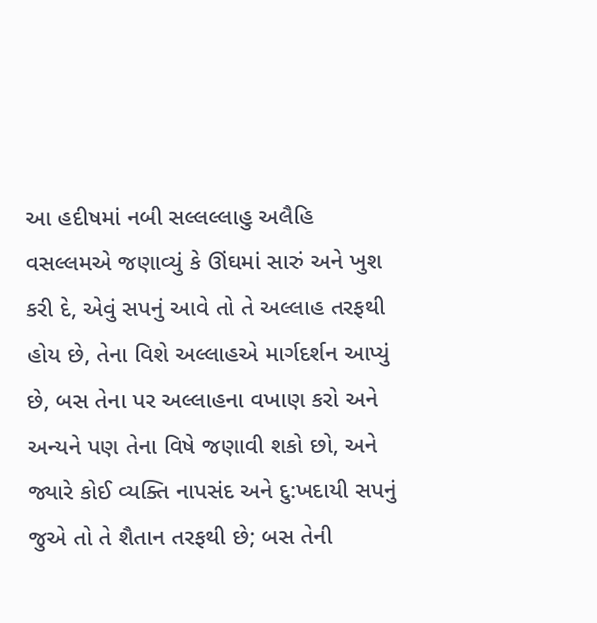આ હદીષમાં નબી સલ્લલ્લાહુ અલૈહિ વસલ્લમએ જણાવ્યું કે ઊંઘમાં સારું અને ખુશ કરી દે, એવું સપનું આવે તો તે અલ્લાહ તરફથી હોય છે, તેના વિશે અલ્લાહએ માર્ગદર્શન આપ્યું છે, બસ તેના પર અલ્લાહના વખાણ કરો અને અન્યને પણ તેના વિષે જણાવી શકો છો, અને જ્યારે કોઈ વ્યક્તિ નાપસંદ અને દુ:ખદાયી સપનું જુએ તો તે શૈતાન તરફથી છે; બસ તેની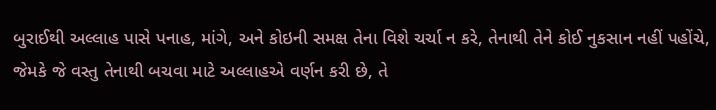બુરાઈથી અલ્લાહ પાસે પનાહ, માંગે, અને કોઇની સમક્ષ તેના વિશે ચર્ચા ન કરે, તેનાથી તેને કોઈ નુકસાન નહીં પહોંચે, જેમકે જે વસ્તુ તેનાથી બચવા માટે અલ્લાહએ વર્ણન કરી છે, તે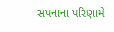સપનાના પરિણામે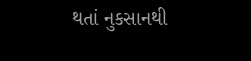થતાં નુકસાનથી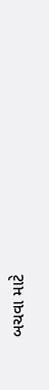બચવા માટે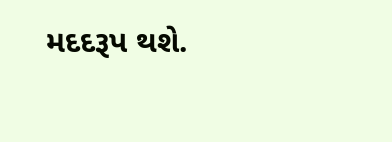મદદરૂપ થશે.